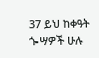37 ይህ ከቀዓት ጐሣዎች ሁሉ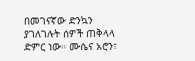በመገናኛው ድንኳን ያገለገሉት ሰዎች ጠቅላላ ድምር ነው። ሙሴና አሮን፣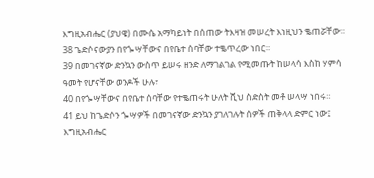እግዚአብሔር (ያህዌ) በሙሴ አማካይነት በሰጠው ትእዛዝ መሠረት እነዚህን ቈጠሯቸው።
38 ጌድሶናውያን በየጐሣቸውና በየቤተ ሰባቸው ተቈጥረው ነበር።
39 በመገናኛው ድንኳን ውስጥ ይሠሩ ዘንድ ለማገልገል የሚመጡት ከሠላሳ እስከ ሃምሳ ዓመት የሆናቸው ወንዶች ሁሉ፣
40 በየጐሣቸውና በየቤተ ሰባቸው የተቈጠሩት ሁለት ሺህ ስድስት መቶ ሠላሣ ነበሩ።
41 ይህ ከጌድሶን ጐሣዎች በመገናኛው ድንኳን ያገለገሉት ሰዎች ጠቅላላ ድምር ነው፤ እግዚአብሔር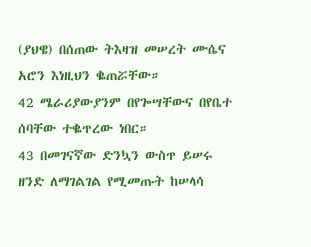(ያህዌ) በሰጠው ትእዛዝ መሠረት ሙሴና አሮን እነዚህን ቈጠሯቸው።
42 ሜራሪያውያንም በየጐሣቸውና በየቤተ ሰባቸው ተቈጥረው ነበር።
43 በመገናኛው ድንኳን ውስጥ ይሠሩ ዘንድ ለማገልገል የሚመጡት ከሠላሳ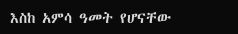እስከ አምሳ ዓመት የሆናቸው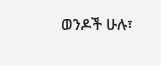ወንዶች ሁሉ፣